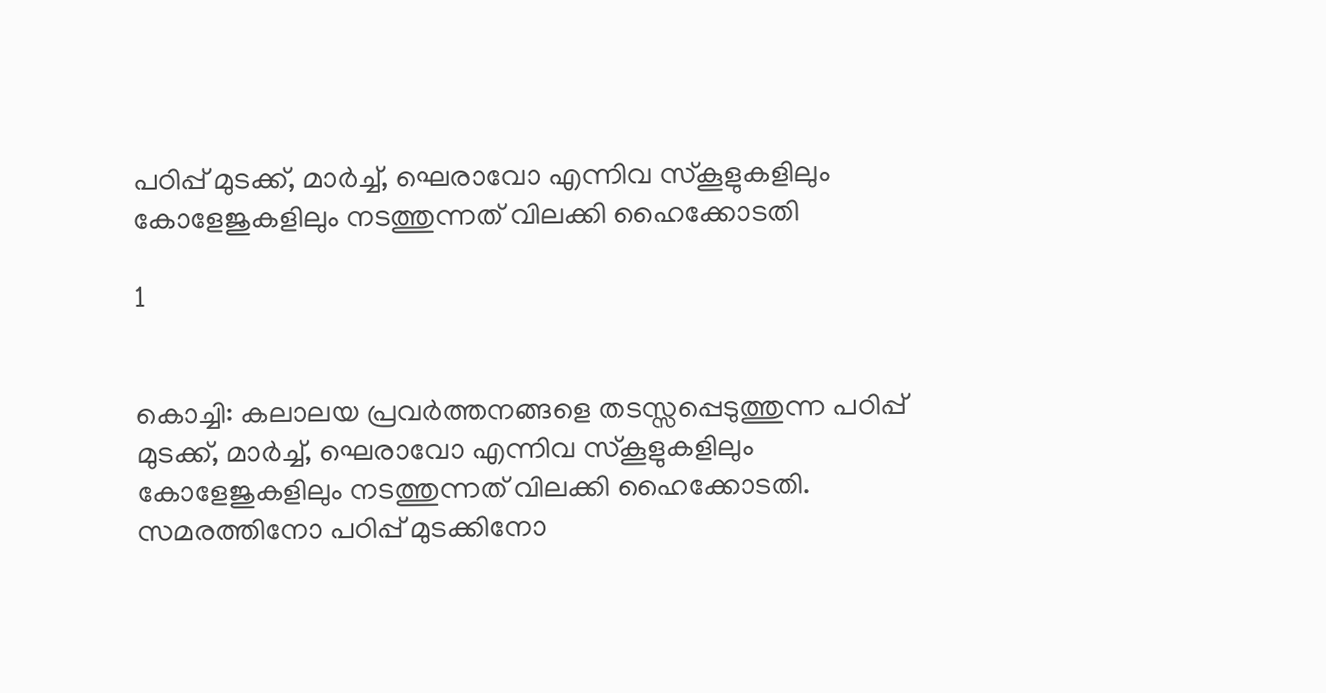പഠിപ്പ് മുടക്ക്, മാര്‍ച്ച്, ഘെരാവോ എന്നിവ സ്‌കൂളുകളിലും കോളേജുകളിലും നടത്തുന്നത് വിലക്കി ഹൈക്കോടതി

1


കൊച്ചി: കലാലയ പ്രവര്‍ത്തനങ്ങളെ തടസ്സപ്പെടുത്തുന്ന പഠിപ്പ് മുടക്ക്, മാര്‍ച്ച്, ഘെരാവോ എന്നിവ സ്‌കൂളുകളിലും കോളേജുകളിലും നടത്തുന്നത് വിലക്കി ഹൈക്കോടതി. സമരത്തിനോ പഠിപ്പ് മുടക്കിനോ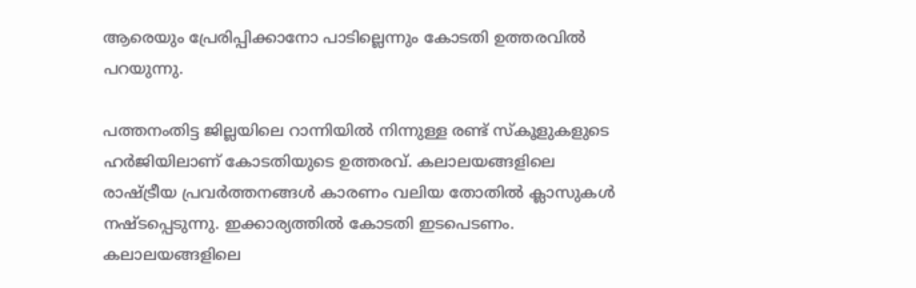ആരെയും പ്രേരിപ്പിക്കാനോ പാടില്ലെന്നും കോടതി ഉത്തരവില്‍ പറയുന്നു.

പത്തനംതിട്ട ജില്ലയിലെ റാന്നിയില്‍ നിന്നുള്ള രണ്ട് സ്‌കൂളുകളുടെ ഹര്‍ജിയിലാണ് കോടതിയുടെ ഉത്തരവ്. കലാലയങ്ങളിലെ രാഷ്ട്രീയ പ്രവര്‍ത്തനങ്ങള്‍ കാരണം വലിയ തോതില്‍ ക്ലാസുകള്‍ നഷ്ടപ്പെടുന്നു. ഇക്കാര്യത്തില്‍ കോടതി ഇടപെടണം. കലാലയങ്ങളിലെ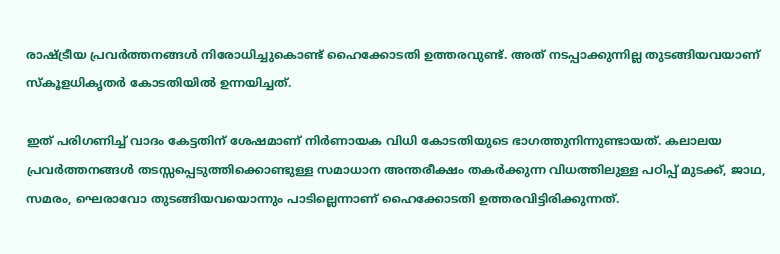രാഷ്ട്രീയ പ്രവര്‍ത്തനങ്ങള്‍ നിരോധിച്ചുകൊണ്ട് ഹൈക്കോടതി ഉത്തരവുണ്ട്. അത് നടപ്പാക്കുന്നില്ല തുടങ്ങിയവയാണ് സ്‌കൂളധികൃതര്‍ കോടതിയില്‍ ഉന്നയിച്ചത്.

ഇത് പരിഗണിച്ച് വാദം കേട്ടതിന് ശേഷമാണ് നിര്‍ണായക വിധി കോടതിയുടെ ഭാഗത്തുനിന്നുണ്ടായത്. കലാലയ പ്രവര്‍ത്തനങ്ങള്‍ തടസ്സപ്പെടുത്തിക്കൊണ്ടുള്ള സമാധാന അന്തരീക്ഷം തകര്‍ക്കുന്ന വിധത്തിലുള്ള പഠിപ്പ് മുടക്ക്, ജാഥ, സമരം, ഘെരാവോ തുടങ്ങിയവയൊന്നും പാടില്ലെന്നാണ് ഹൈക്കോടതി ഉത്തരവിട്ടിരിക്കുന്നത്.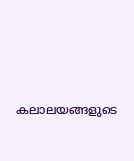കലാലയങ്ങളുടെ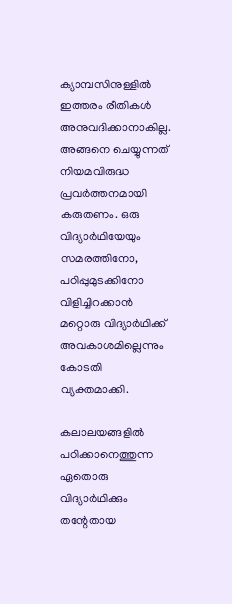ക്യാമ്പസിനുള്ളില്‍ ഇത്തരം രീതികള്‍ അനുവദിക്കാനാകില്ല. അങ്ങനെ ചെയ്യുന്നത് നിയമവിരുദ്ധ പ്രവര്‍ത്തനമായി കരുതണം. ഒരു വിദ്യാര്‍ഥിയേയും സമരത്തിനോ, പഠിപ്പുമുടക്കിനോ വിളിച്ചിറക്കാന്‍ മറ്റൊരു വിദ്യാര്‍ഥിക്ക് അവകാശമില്ലെന്നും കോടതി വ്യക്തമാക്കി.

കലാലയങ്ങളില്‍ പഠിക്കാനെത്തുന്ന ഏതൊരു വിദ്യാര്‍ഥിക്കും തന്റേതായ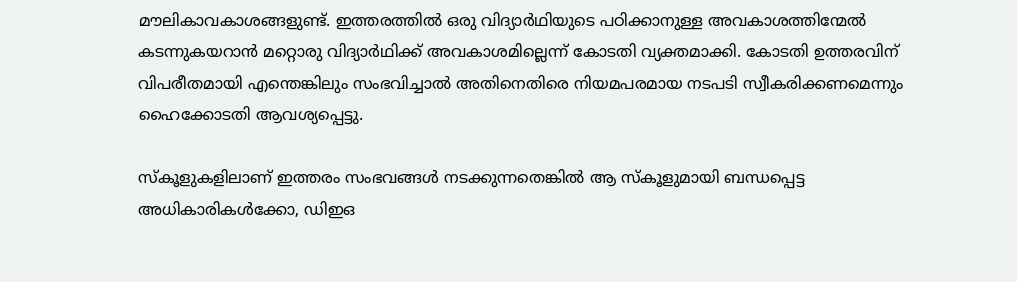മൗലികാവകാശങ്ങളുണ്ട്. ഇത്തരത്തില്‍ ഒരു വിദ്യാര്‍ഥിയുടെ പഠിക്കാനുള്ള അവകാശത്തിന്മേല്‍ കടന്നുകയറാന്‍ മറ്റൊരു വിദ്യാര്‍ഥിക്ക് അവകാശമില്ലെന്ന് കോടതി വ്യക്തമാക്കി. കോടതി ഉത്തരവിന് വിപരീതമായി എന്തെങ്കിലും സംഭവിച്ചാല്‍ അതിനെതിരെ നിയമപരമായ നടപടി സ്വീകരിക്കണമെന്നും ഹൈക്കോടതി ആവശ്യപ്പെട്ടു.

സ്‌കൂളുകളിലാണ് ഇത്തരം സംഭവങ്ങള്‍ നടക്കുന്നതെങ്കില്‍ ആ സ്‌കൂളുമായി ബന്ധപ്പെട്ട അധികാരികള്‍ക്കോ, ഡിഇഒ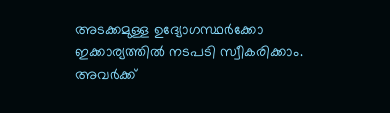അടക്കമുള്ള ഉദ്യോഗസ്ഥര്‍ക്കോ ഇക്കാര്യത്തില്‍ നടപടി സ്വീകരിക്കാം. അവര്‍ക്ക്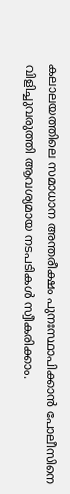കലാലയത്തിലെ സമാധാന അന്തരീക്ഷം പുനഃസ്ഥാപിക്കാന്‍ പോലീസിനെ വിളിച്ചുവരുത്തി ആവശ്യമായ നടപടികള്‍ സ്വീകരിക്കാം.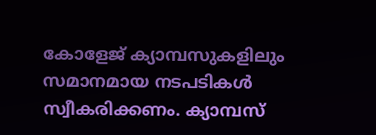കോളേജ് ക്യാമ്പസുകളിലും സമാനമായ നടപടികള്‍ സ്വീകരിക്കണം. ക്യാമ്പസ്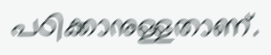പഠിക്കാനുള്ളതാണ്.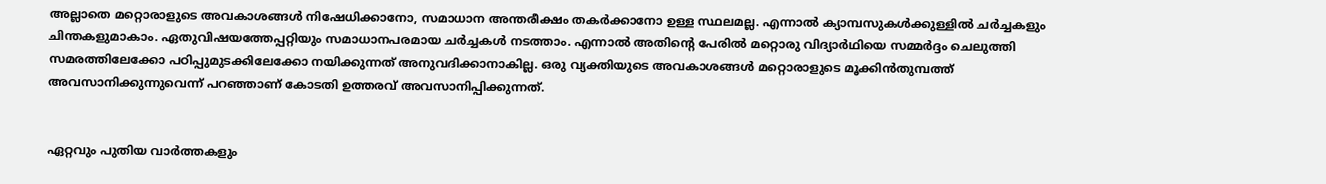അല്ലാതെ മറ്റൊരാളുടെ അവകാശങ്ങള്‍ നിഷേധിക്കാനോ, സമാധാന അന്തരീക്ഷം തകര്‍ക്കാനോ ഉള്ള സ്ഥലമല്ല. എന്നാല്‍ ക്യാമ്പസുകള്‍ക്കുള്ളില്‍ ചര്‍ച്ചകളും ചിന്തകളുമാകാം. ഏതുവിഷയത്തേപ്പറ്റിയും സമാധാനപരമായ ചര്‍ച്ചകള്‍ നടത്താം. എന്നാല്‍ അതിന്റെ പേരില്‍ മറ്റൊരു വിദ്യാര്‍ഥിയെ സമ്മര്‍ദ്ദം ചെലുത്തി സമരത്തിലേക്കോ പഠിപ്പുമുടക്കിലേക്കോ നയിക്കുന്നത് അനുവദിക്കാനാകില്ല. ഒരു വ്യക്തിയുടെ അവകാശങ്ങള്‍ മറ്റൊരാളുടെ മൂക്കിന്‍തുമ്പത്ത് അവസാനിക്കുന്നുവെന്ന് പറഞ്ഞാണ് കോടതി ഉത്തരവ് അവസാനിപ്പിക്കുന്നത്.


ഏറ്റവും പുതിയ വാർത്തകളും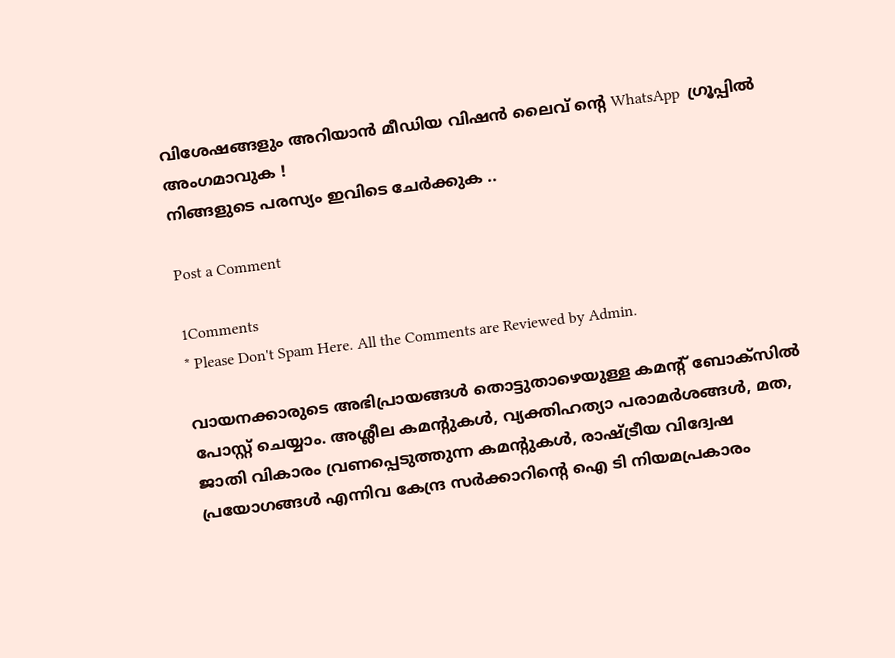വിശേഷങ്ങളും അറിയാൻ മീഡിയ വിഷൻ ലൈവ് ന്റെ WhatsApp  ഗ്രൂപ്പിൽ അംഗമാവുക !
നിങ്ങളുടെ പരസ്യം ഇവിടെ ചേർക്കുക ..

Post a Comment

1Comments
* Please Don't Spam Here. All the Comments are Reviewed by Admin.

വായനക്കാരുടെ അഭിപ്രായങ്ങള്‍ തൊട്ടുതാഴെയുള്ള കമന്റ് ബോക്‌സില്‍ പോസ്റ്റ് ചെയ്യാം. അശ്ലീല കമന്റുകള്‍, വ്യക്തിഹത്യാ പരാമര്‍ശങ്ങള്‍, മത, ജാതി വികാരം വ്രണപ്പെടുത്തുന്ന കമന്റുകള്‍, രാഷ്ട്രീയ വിദ്വേഷ പ്രയോഗങ്ങള്‍ എന്നിവ കേന്ദ്ര സര്‍ക്കാറിന്റെ ഐ ടി നിയമപ്രകാരം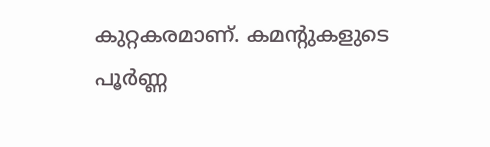കുറ്റകരമാണ്. കമന്റുകളുടെ പൂര്‍ണ്ണ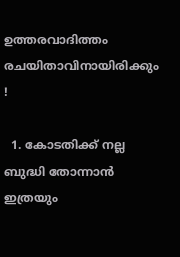ഉത്തരവാദിത്തം രചയിതാവിനായിരിക്കും !

  1. കോടതിക്ക് നല്ല ബുദ്ധി തോന്നാൻ ഇത്രയും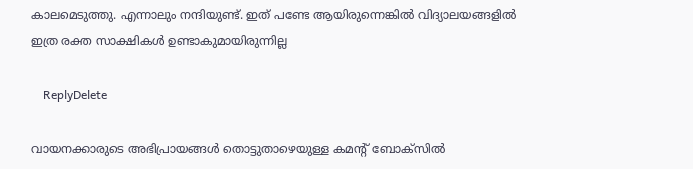കാലമെടുത്തു. എന്നാലും നന്ദിയുണ്ട്. ഇത് പണ്ടേ ആയിരുന്നെങ്കിൽ വിദ്യാലയങ്ങളിൽ ഇത്ര രക്ത സാക്ഷികൾ ഉണ്ടാകുമായിരുന്നില്ല

    ReplyDelete

വായനക്കാരുടെ അഭിപ്രായങ്ങള്‍ തൊട്ടുതാഴെയുള്ള കമന്റ് ബോക്‌സില്‍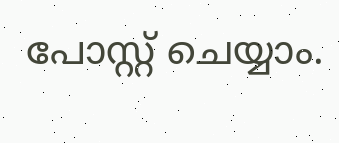പോസ്റ്റ് ചെയ്യാം.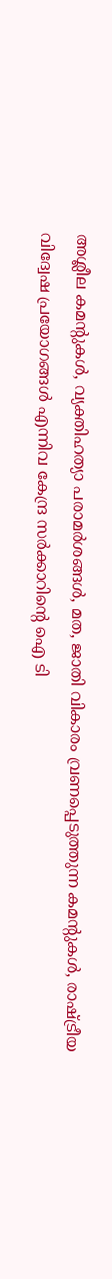അശ്ലീല കമന്റുകള്‍, വ്യക്തിഹത്യാ പരാമര്‍ശങ്ങള്‍, മത, ജാതി വികാരം വ്രണപ്പെടുത്തുന്ന കമന്റുകള്‍, രാഷ്ട്രീയ വിദ്വേഷ പ്രയോഗങ്ങള്‍ എന്നിവ കേന്ദ്ര സര്‍ക്കാറിന്റെ ഐ ടി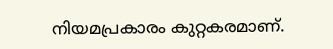നിയമപ്രകാരം കുറ്റകരമാണ്.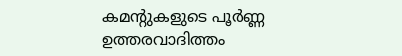കമന്റുകളുടെ പൂര്‍ണ്ണ ഉത്തരവാദിത്തം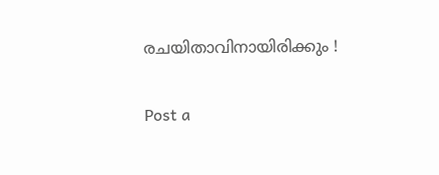രചയിതാവിനായിരിക്കും !

Post a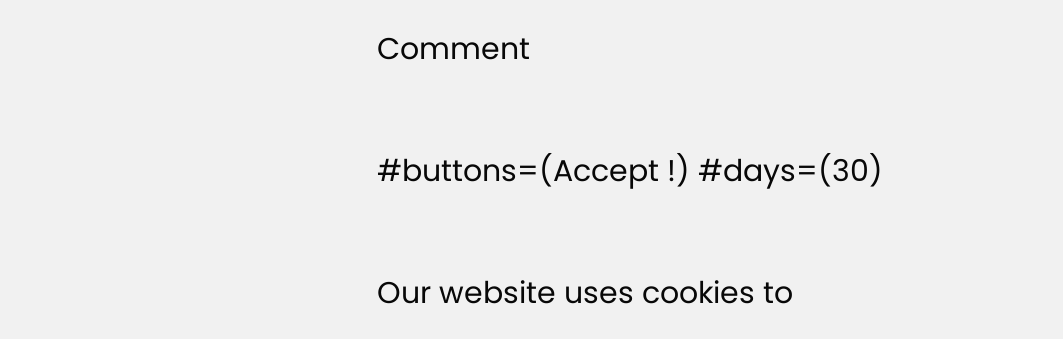Comment

#buttons=(Accept !) #days=(30)

Our website uses cookies to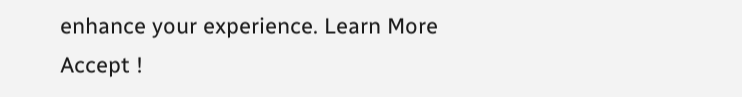enhance your experience. Learn More
Accept !